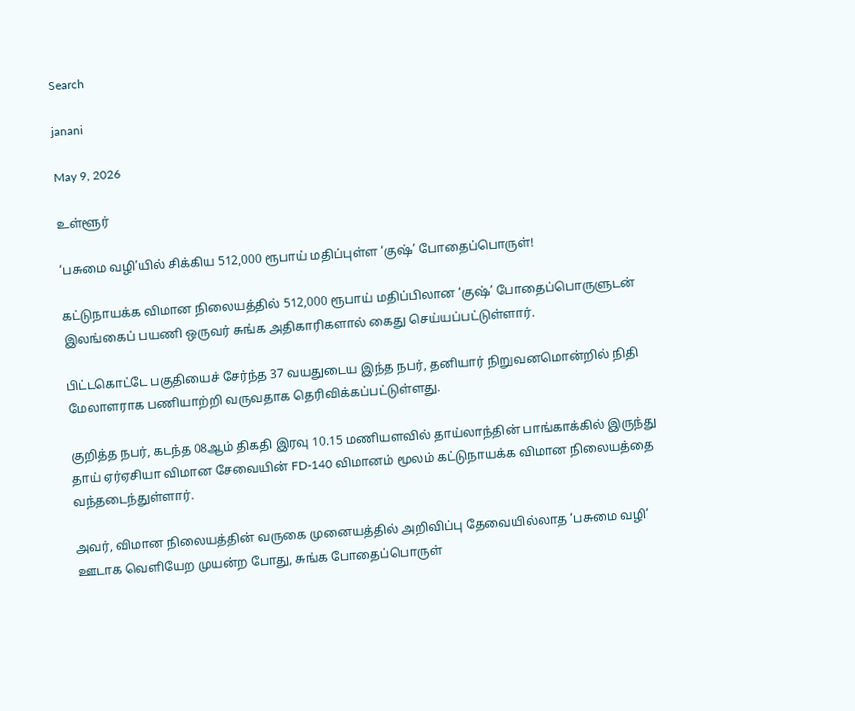Search

janani

May 9, 2026

உள்ளூர்

‘பசுமை வழி’யில் சிக்கிய 512,000 ரூபாய் மதிப்புள்ள ‘குஷ்’ போதைப்பொருள்!

கட்டுநாயக்க விமான நிலையத்தில் 512,000 ரூபாய் மதிப்பிலான ‘குஷ்’ போதைப்பொருளுடன் இலங்கைப் பயணி ஒருவர் சுங்க அதிகாரிகளால் கைது செய்யப்பட்டுள்ளார்.

பிட்டகொட்டே பகுதியைச் சேர்ந்த 37 வயதுடைய இந்த நபர், தனியார் நிறுவனமொன்றில் நிதி மேலாளராக பணியாற்றி வருவதாக தெரிவிக்கப்பட்டுள்ளது.

குறித்த நபர், கடந்த 08ஆம் திகதி இரவு 10.15 மணியளவில் தாய்லாந்தின் பாங்காக்கில் இருந்து தாய் ஏர்ஏசியா விமான சேவையின் FD-140 விமானம் மூலம் கட்டுநாயக்க விமான நிலையத்தை வந்தடைந்துள்ளார்.

அவர், விமான நிலையத்தின் வருகை முனையத்தில் அறிவிப்பு தேவையில்லாத ‘பசுமை வழி’ ஊடாக வெளியேற முயன்ற போது, சுங்க போதைப்பொருள்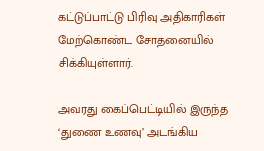கட்டுப்பாட்டு பிரிவு அதிகாரிகள் மேற்கொண்ட சோதனையில் சிக்கியுள்ளார்.

அவரது கைப்பெட்டியில் இருந்த ‘துணை உணவு’ அடங்கிய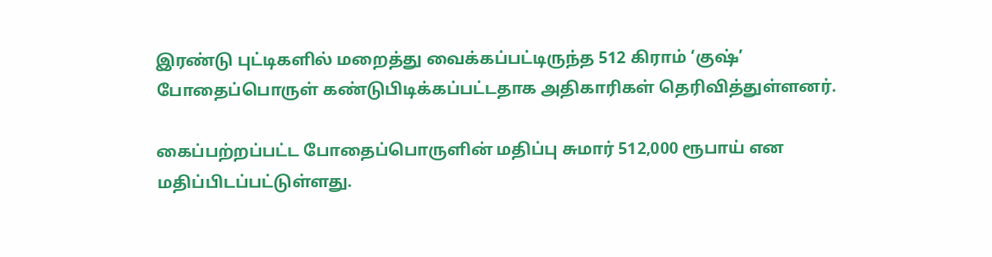இரண்டு புட்டிகளில் மறைத்து வைக்கப்பட்டிருந்த 512 கிராம் ‘குஷ்’ போதைப்பொருள் கண்டுபிடிக்கப்பட்டதாக அதிகாரிகள் தெரிவித்துள்ளனர்.

கைப்பற்றப்பட்ட போதைப்பொருளின் மதிப்பு சுமார் 512,000 ரூபாய் என மதிப்பிடப்பட்டுள்ளது.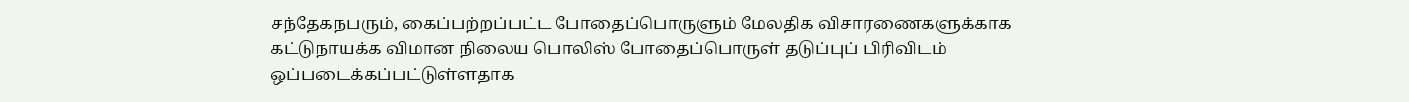சந்தேகநபரும், கைப்பற்றப்பட்ட போதைப்பொருளும் மேலதிக விசாரணைகளுக்காக கட்டுநாயக்க விமான நிலைய பொலிஸ் போதைப்பொருள் தடுப்புப் பிரிவிடம் ஒப்படைக்கப்பட்டுள்ளதாக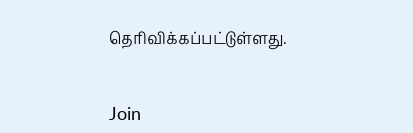தெரிவிக்கப்பட்டுள்ளது.


Join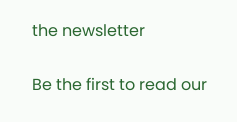the newsletter

Be the first to read our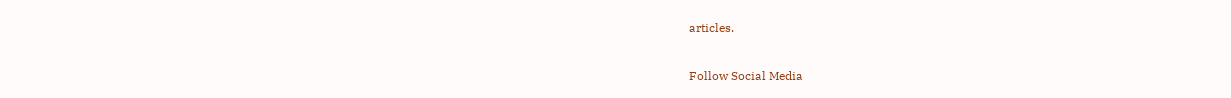articles.

Follow Social Media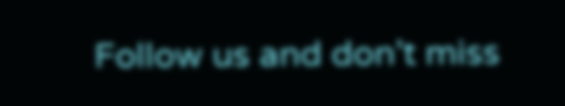Follow us and don’t miss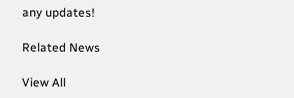any updates!

Related News

View All